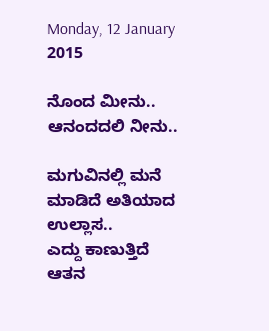Monday, 12 January 2015

ನೊಂದ ಮೀನು.. ಆನಂದದಲಿ ನೀನು..

ಮಗುವಿನಲ್ಲಿ ಮನೆ ಮಾಡಿದೆ ಅತಿಯಾದ ಉಲ್ಲಾಸ..
ಎದ್ದು ಕಾಣುತ್ತಿದೆ ಆತನ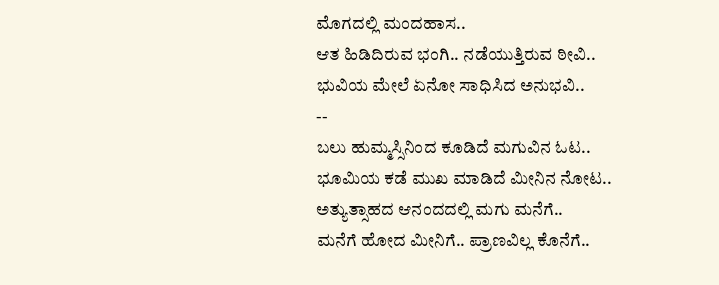ಮೊಗದಲ್ಲಿ ಮಂದಹಾಸ..
ಆತ ಹಿಡಿದಿರುವ ಭಂಗಿ.. ನಡೆಯುತ್ತಿರುವ ಠೀವಿ..
ಭುವಿಯ ಮೇಲೆ ಏನೋ ಸಾಧಿಸಿದ ಅನುಭವಿ..
--
ಬಲು ಹುಮ್ಮಸ್ಸಿನಿಂದ ಕೂಡಿದೆ ಮಗುವಿನ ಓಟ..
ಭೂಮಿಯ ಕಡೆ ಮುಖ ಮಾಡಿದೆ ಮೀನಿನ ನೋಟ..
ಅತ್ಯುತ್ಸಾಹದ ಆನಂದದಲ್ಲಿ ಮಗು ಮನೆಗೆ..
ಮನೆಗೆ ಹೋದ ಮೀನಿಗೆ.. ಪ್ರಾಣವಿಲ್ಲ ಕೊನೆಗೆ..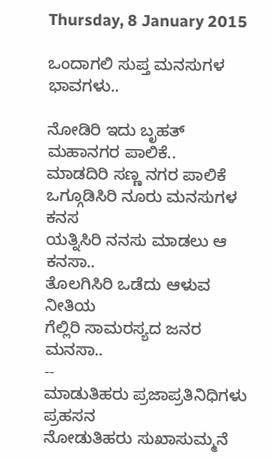Thursday, 8 January 2015

ಒಂದಾಗಲಿ ಸುಪ್ತ ಮನಸುಗಳ ಭಾವಗಳು..

ನೋಡಿರಿ ಇದು ಬೃಹತ್ ಮಹಾನಗರ ಪಾಲಿಕೆ..
ಮಾಡದಿರಿ ಸಣ್ಣ ನಗರ ಪಾಲಿಕೆ
ಒಗ್ಗೂಡಿಸಿರಿ ನೂರು ಮನಸುಗಳ ಕನಸ
ಯತ್ನಿಸಿರಿ ನನಸು ಮಾಡಲು ಆ ಕನಸಾ..
ತೊಲಗಿಸಿರಿ ಒಡೆದು ಆಳುವ ನೀತಿಯ
ಗೆಲ್ಲಿರಿ ಸಾಮರಸ್ಯದ ಜನರ ಮನಸಾ..
--
ಮಾಡುತಿಹರು ಪ್ರಜಾಪ್ರತಿನಿಧಿಗಳು ಪ್ರಹಸನ
ನೋಡುತಿಹರು ಸುಖಾಸುಮ್ಮನೆ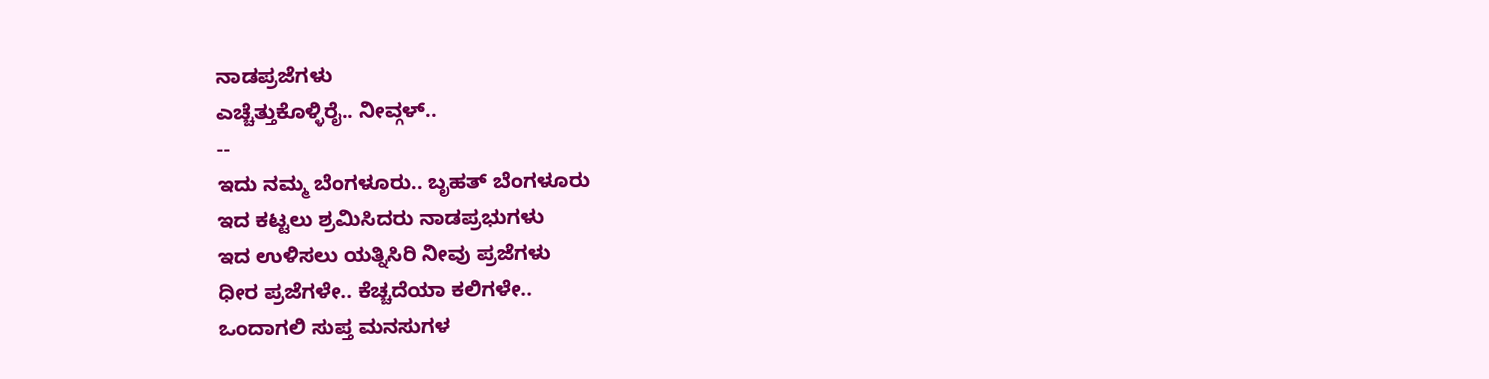ನಾಡಪ್ರಜೆಗಳು
ಎಚ್ಚೆತ್ತುಕೊಳ್ಳಿರೈ.. ನೀವ್ಗಳ್..
--
ಇದು ನಮ್ಮ ಬೆಂಗಳೂರು.. ಬೃಹತ್ ಬೆಂಗಳೂರು
ಇದ ಕಟ್ಟಲು ಶ್ರಮಿಸಿದರು ನಾಡಪ್ರಭುಗಳು
ಇದ ಉಳಿಸಲು ಯತ್ನಿಸಿರಿ ನೀವು ಪ್ರಜೆಗಳು
ಧೀರ ಪ್ರಜೆಗಳೇ.. ಕೆಚ್ಚದೆಯಾ ಕಲಿಗಳೇ..
ಒಂದಾಗಲಿ ಸುಪ್ತ ಮನಸುಗಳ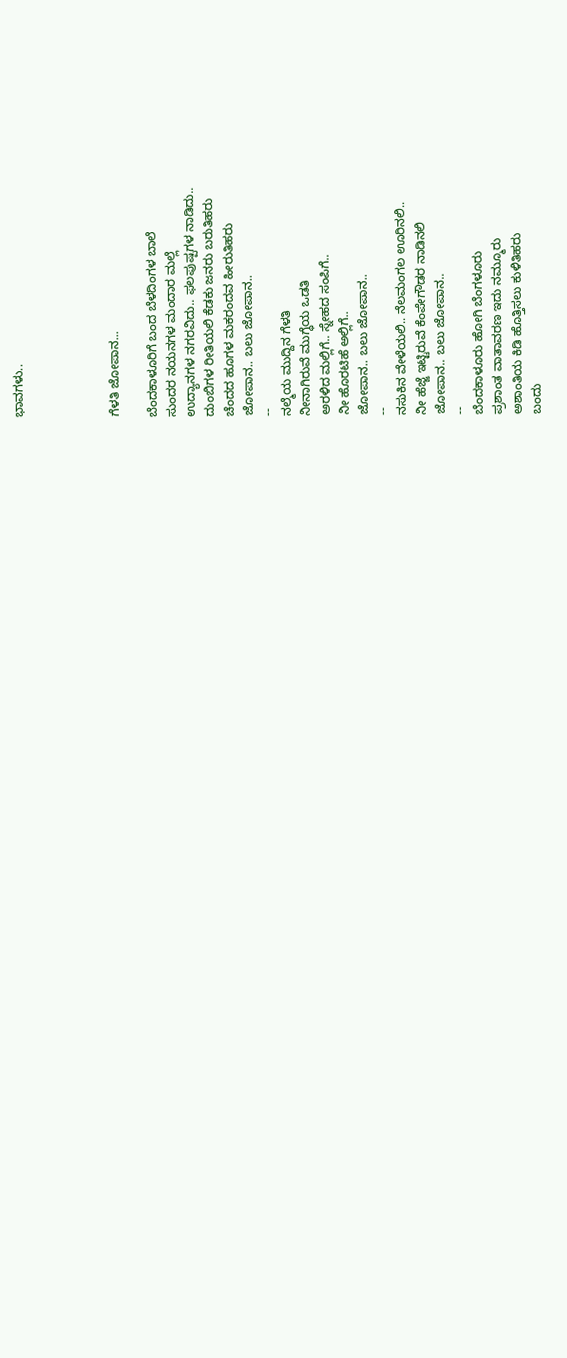ಭಾವಗಳು..




ಗೆಳತಿ ಜೋಪಾನ...

ಬೆಂದಕಾಳೂರಿಗೆ ಬಂದ ಬೆಳದಿಂಗಳ ಬಾಲೆ
ಸುಂದರ ನಯನಗಳ ಮಂದಾರ ಮಲ್ಲೆ
ಉದ್ಯಾನಗಳ ನಗರವಿದು.. ಫಲಪುಷ್ಪಗಳ ನಾಡಿದು..
ದುಂಬಿಗಳ ರೀತಿಯಲಿ ಕೆಡಕು ಜನರು ಬರುತಿಹರು
ಚೆಂದದ ಹೂಗಳ ಮಕರಂದವ ಹೀರುತಿಹರು
ಜೋಪಾನ.. ಬಲು ಜೋಪಾನ..
--
ನಲ್ಮೆಯ ಮುದ್ದಿನ ಗೆಳತಿ
ನೀನಾಗಿರುವೆ ಮುಗ್ಧೆಯ ಒಡತಿ
ಅರಳಿದ ಮಲ್ಲಿಗೆ.. ಸ್ನೇಹದ ಸಂಪಿಗೆ..
ನೀ ಹೊರಟಿಹೆ ಅಲ್ಲಿಗೆ..
ಜೋಪಾನ.. ಬಲು ಜೋಪಾನ..
--
ನಸುಕಿನ ವೇಳೆಯಲಿ.. ನೆಲಮಂಗಲ ಊರಿನಲಿ..
ನೀ ಹೆಜ್ಜೆ ಇಟ್ಟಿರುವೆ ಕೆಂಪೇಗೌಡರ ನಾಡಿನಲಿ
ಜೋಪಾನ.. ಬಲು ಜೋಪಾನ..
--
ಬೆಂದಕಾಳೂರು ಹೋಗಿ ಬೆಂಗಳೂರು
ಪ್ರಶಾಂತ ವಾತಾವರಣ ಇದು ನಮ್ಮೂರು
ಅಶಾಂತಿಯ ಕಿಡಿ ಹೊತ್ತಿಸಲು ಕುಳಿತಿಹರು
ಬಂದು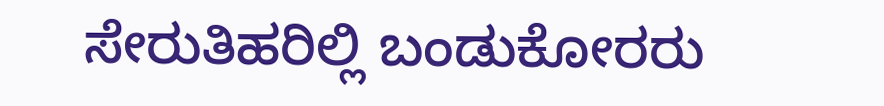ಸೇರುತಿಹರಿಲ್ಲಿ ಬಂಡುಕೋರರು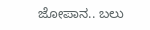ಜೋಪಾನ.. ಬಲು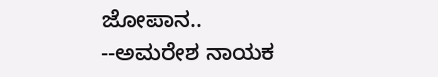ಜೋಪಾನ..
--ಅಮರೇಶ ನಾಯಕ